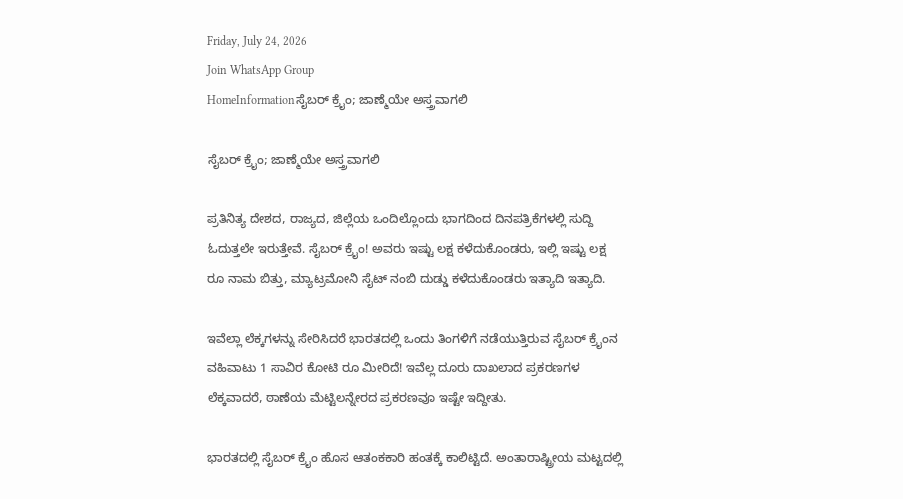Friday, July 24, 2026
Join WhatsApp Group
HomeInformationಸೈಬರ್ ಕ್ರೈಂ; ಜಾಣ್ಮೆಯೇ ಅಸ್ತ್ರವಾಗಲಿ

ಸೈಬರ್ ಕ್ರೈಂ; ಜಾಣ್ಮೆಯೇ ಅಸ್ತ್ರವಾಗಲಿ

ಪ್ರತಿನಿತ್ಯ ದೇಶದ, ರಾಜ್ಯದ, ಜಿಲ್ಲೆಯ ಒಂದಿಲ್ಲೊಂದು ಭಾಗದಿಂದ ದಿನಪತ್ರಿಕೆಗಳಲ್ಲಿ ಸುದ್ದಿ ಓದುತ್ತಲೇ ಇರುತ್ತೇವೆ. ಸೈಬರ್ ಕ್ರೈಂ! ಅವರು ಇಷ್ಟು ಲಕ್ಷ ಕಳೆದುಕೊಂಡರು, ಇಲ್ಲಿ ಇಷ್ಟು ಲಕ್ಷ ರೂ ನಾಮ ಬಿತ್ತು, ಮ್ಯಾಟ್ರಮೋನಿ ಸೈಟ್ ನಂಬಿ ದುಡ್ಡು ಕಳೆದುಕೊಂಡರು ಇತ್ಯಾದಿ ಇತ್ಯಾದಿ.

ಇವೆಲ್ಲಾ ಲೆಕ್ಕಗಳನ್ನು ಸೇರಿಸಿದರೆ ಭಾರತದಲ್ಲಿ ಒಂದು ತಿಂಗಳಿಗೆ ನಡೆಯುತ್ತಿರುವ ಸೈಬರ್ ಕ್ರೈಂನ ವಹಿವಾಟು 1 ಸಾವಿರ ಕೋಟಿ ರೂ ಮೀರಿದೆ! ಇವೆಲ್ಲ ದೂರು ದಾಖಲಾದ ಪ್ರಕರಣಗಳ ಲೆಕ್ಕವಾದರೆ, ಠಾಣೆಯ ಮೆಟ್ಟಿಲನ್ನೇರದ ಪ್ರಕರಣವೂ ಇಷ್ಟೇ ಇದ್ದೀತು.

ಭಾರತದಲ್ಲಿ ಸೈಬರ್ ಕ್ರೈಂ ಹೊಸ ಆತಂಕಕಾರಿ ಹಂತಕ್ಕೆ ಕಾಲಿಟ್ಟಿದೆ. ಅಂತಾರಾಷ್ಟ್ರೀಯ ಮಟ್ಟದಲ್ಲಿ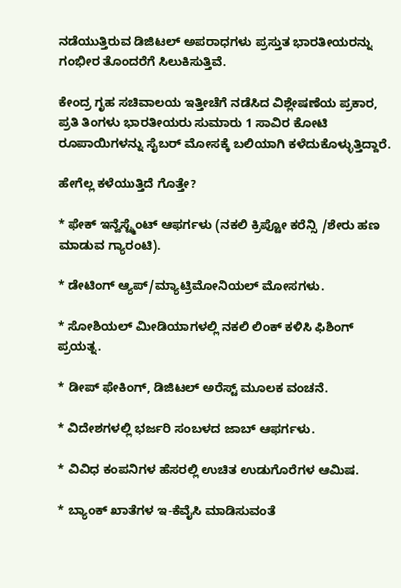ನಡೆಯುತ್ತಿರುವ ಡಿಜಿಟಲ್ ಅಪರಾಧಗಳು ಪ್ರಸ್ತುತ ಭಾರತೀಯರನ್ನು ಗಂಭೀರ ತೊಂದರೆಗೆ ಸಿಲುಕಿಸುತ್ತಿವೆ.

ಕೇಂದ್ರ ಗೃಹ ಸಚಿವಾಲಯ ಇತ್ತೀಚೆಗೆ ನಡೆಸಿದ ವಿಶ್ಲೇಷಣೆಯ ಪ್ರಕಾರ, ಪ್ರತಿ ತಿಂಗಳು ಭಾರತೀಯರು ಸುಮಾರು 1 ಸಾವಿರ ಕೋಟಿ ರೂಪಾಯಿಗಳನ್ನು ಸೈಬರ್ ಮೋಸಕ್ಕೆ ಬಲಿಯಾಗಿ ಕಳೆದುಕೊಳ್ಳುತ್ತಿದ್ದಾರೆ.

ಹೇಗೆಲ್ಲ ಕಳೆಯುತ್ತಿದೆ ಗೊತ್ತೇ?

* ಫೇಕ್ ಇನ್ವೆಸ್ಟ್ಮೆಂಟ್ ಆಫರ್ಗಳು (ನಕಲಿ ಕ್ರಿಪ್ಟೋ ಕರೆನ್ಸಿ /ಶೇರು ಹಣ ಮಾಡುವ ಗ್ಯಾರಂಟಿ).

* ಡೇಟಿಂಗ್ ಆ್ಯಪ್/ಮ್ಯಾಟ್ರಿಮೋನಿಯಲ್ ಮೋಸಗಳು.

* ಸೋಶಿಯಲ್ ಮೀಡಿಯಾಗಳಲ್ಲಿ ನಕಲಿ ಲಿಂಕ್ ಕಳಿಸಿ ಫಿಶಿಂಗ್ ಪ್ರಯತ್ನ.

* ಡೀಪ್ ಫೇಕಿಂಗ್, ಡಿಜಿಟಲ್ ಅರೆಸ್ಟ್ ಮೂಲಕ ವಂಚನೆ.

* ವಿದೇಶಗಳಲ್ಲಿ ಭರ್ಜರಿ ಸಂಬಳದ ಜಾಬ್ ಆಫರ್ಗಳು.

* ವಿವಿಧ ಕಂಪನಿಗಳ ಹೆಸರಲ್ಲಿ ಉಚಿತ ಉಡುಗೊರೆಗಳ ಆಮಿಷ.

* ಬ್ಯಾಂಕ್ ಖಾತೆಗಳ ಇ-ಕೆವೈಸಿ ಮಾಡಿಸುವಂತೆ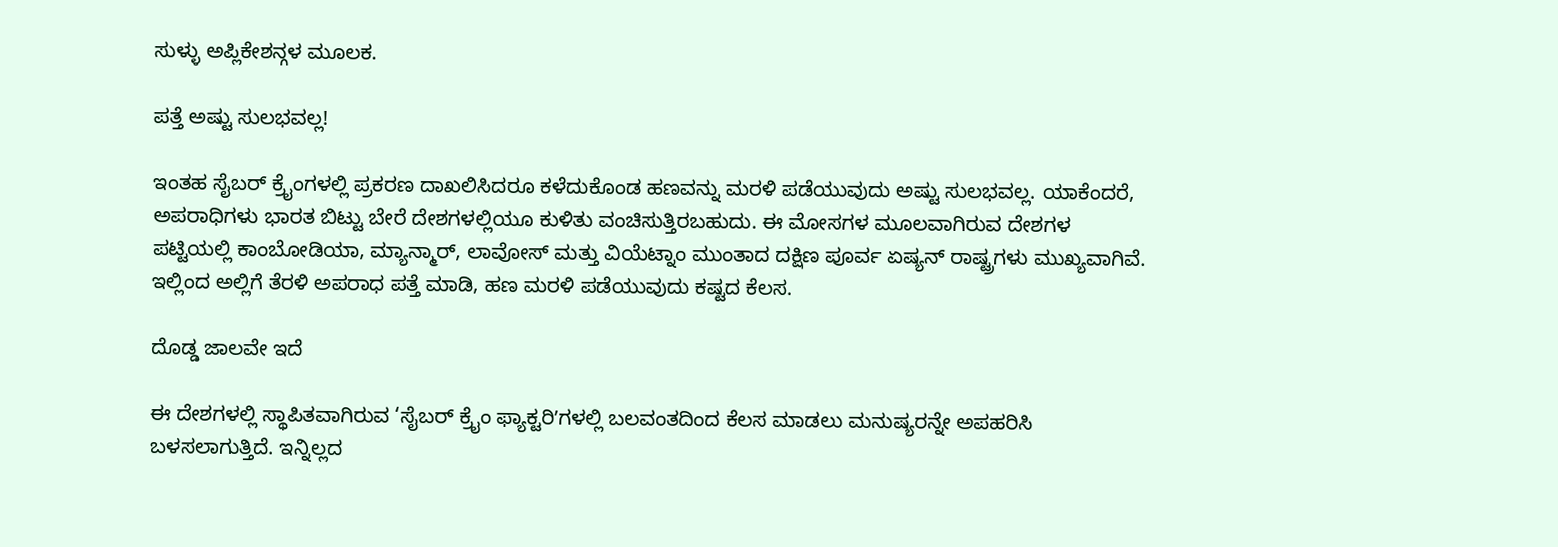ಸುಳ್ಳು ಅಪ್ಲಿಕೇಶನ್ಗಳ ಮೂಲಕ.

ಪತ್ತೆ ಅಷ್ಟು ಸುಲಭವಲ್ಲ!

ಇಂತಹ ಸೈಬರ್ ಕ್ರೈಂಗಳಲ್ಲಿ ಪ್ರಕರಣ ದಾಖಲಿಸಿದರೂ ಕಳೆದುಕೊಂಡ ಹಣವನ್ನು ಮರಳಿ ಪಡೆಯುವುದು ಅಷ್ಟು ಸುಲಭವಲ್ಲ. ಯಾಕೆಂದರೆ, ಅಪರಾಧಿಗಳು ಭಾರತ ಬಿಟ್ಟು ಬೇರೆ ದೇಶಗಳಲ್ಲಿಯೂ ಕುಳಿತು ವಂಚಿಸುತ್ತಿರಬಹುದು. ಈ ಮೋಸಗಳ ಮೂಲವಾಗಿರುವ ದೇಶಗಳ ಪಟ್ಟಿಯಲ್ಲಿ ಕಾಂಬೋಡಿಯಾ, ಮ್ಯಾನ್ಮಾರ್, ಲಾವೋಸ್ ಮತ್ತು ವಿಯೆಟ್ನಾಂ ಮುಂತಾದ ದಕ್ಷಿಣ ಪೂರ್ವ ಏಷ್ಯನ್ ರಾಷ್ಟ್ರಗಳು ಮುಖ್ಯವಾಗಿವೆ. ಇಲ್ಲಿಂದ ಅಲ್ಲಿಗೆ ತೆರಳಿ ಅಪರಾಧ ಪತ್ತೆ ಮಾಡಿ, ಹಣ ಮರಳಿ ಪಡೆಯುವುದು ಕಷ್ಟದ ಕೆಲಸ.

ದೊಡ್ಡ ಜಾಲವೇ ಇದೆ

ಈ ದೇಶಗಳಲ್ಲಿ ಸ್ಥಾಪಿತವಾಗಿರುವ ‘ಸೈಬರ್ ಕ್ರೈಂ ಫ್ಯಾಕ್ಟರಿʼಗಳಲ್ಲಿ ಬಲವಂತದಿಂದ ಕೆಲಸ ಮಾಡಲು ಮನುಷ್ಯರನ್ನೇ ಅಪಹರಿಸಿ ಬಳಸಲಾಗುತ್ತಿದೆ. ಇನ್ನಿಲ್ಲದ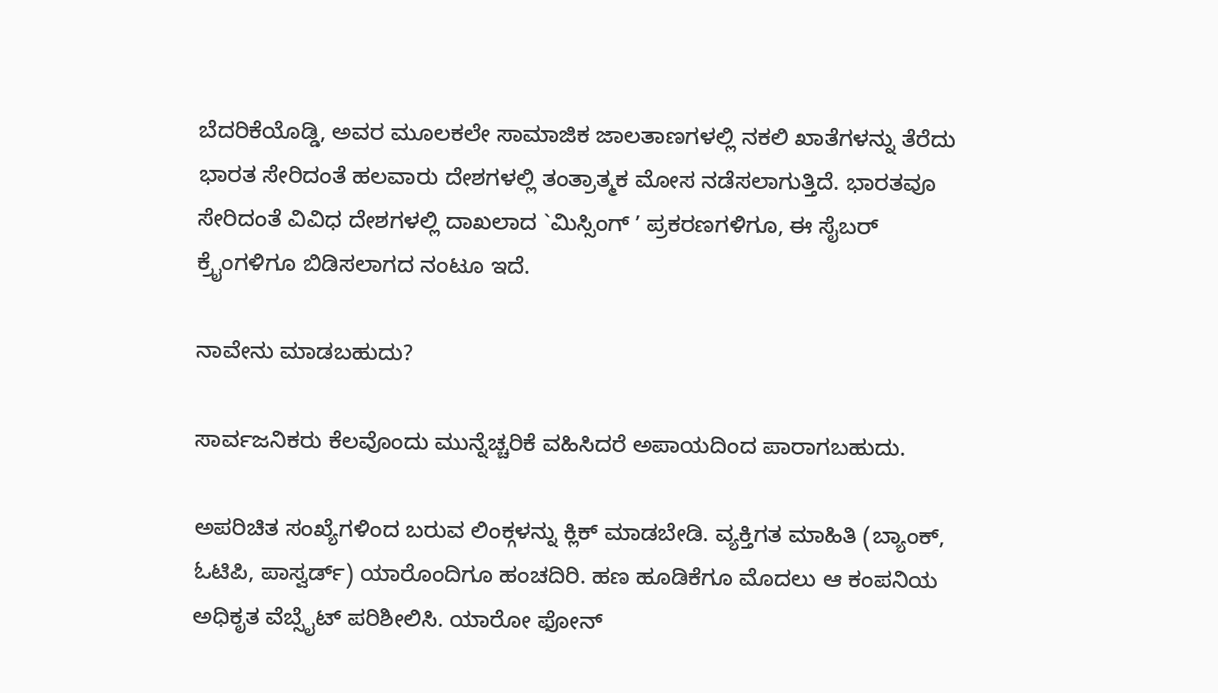ಬೆದರಿಕೆಯೊಡ್ಡಿ, ಅವರ ಮೂಲಕಲೇ ಸಾಮಾಜಿಕ ಜಾಲತಾಣಗಳಲ್ಲಿ ನಕಲಿ ಖಾತೆಗಳನ್ನು ತೆರೆದು ಭಾರತ ಸೇರಿದಂತೆ ಹಲವಾರು ದೇಶಗಳಲ್ಲಿ ತಂತ್ರಾತ್ಮಕ ಮೋಸ ನಡೆಸಲಾಗುತ್ತಿದೆ. ಭಾರತವೂ ಸೇರಿದಂತೆ ವಿವಿಧ ದೇಶಗಳಲ್ಲಿ ದಾಖಲಾದ `ಮಿಸ್ಸಿಂಗ್ ʼ ಪ್ರಕರಣಗಳಿಗೂ, ಈ ಸೈಬರ್ ಕ್ರೈಂಗಳಿಗೂ ಬಿಡಿಸಲಾಗದ ನಂಟೂ ಇದೆ.

ನಾವೇನು ಮಾಡಬಹುದು?

ಸಾರ್ವಜನಿಕರು ಕೆಲವೊಂದು ಮುನ್ನೆಚ್ಚರಿಕೆ ವಹಿಸಿದರೆ ಅಪಾಯದಿಂದ ಪಾರಾಗಬಹುದು.

ಅಪರಿಚಿತ ಸಂಖ್ಯೆಗಳಿಂದ ಬರುವ ಲಿಂಕ್ಗಳನ್ನು ಕ್ಲಿಕ್ ಮಾಡಬೇಡಿ. ವ್ಯಕ್ತಿಗತ ಮಾಹಿತಿ (ಬ್ಯಾಂಕ್, ಓಟಿಪಿ, ಪಾಸ್ವರ್ಡ್) ಯಾರೊಂದಿಗೂ ಹಂಚದಿರಿ. ಹಣ ಹೂಡಿಕೆಗೂ ಮೊದಲು ಆ ಕಂಪನಿಯ ಅಧಿಕೃತ ವೆಬ್ಸೈಟ್ ಪರಿಶೀಲಿಸಿ. ಯಾರೋ ಫೋನ್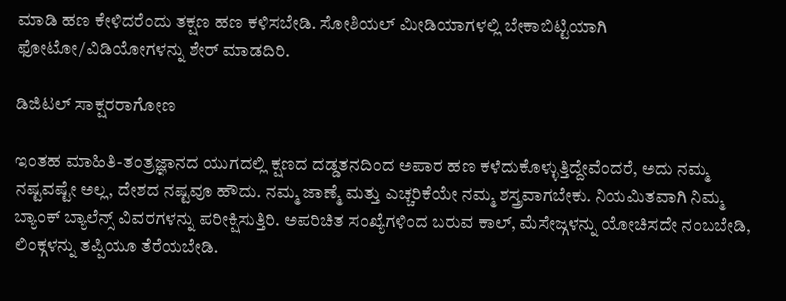ಮಾಡಿ ಹಣ ಕೇಳಿದರೆಂದು ತಕ್ಷಣ ಹಣ ಕಳಿಸಬೇಡಿ. ಸೋಶಿಯಲ್ ಮೀಡಿಯಾಗಳಲ್ಲಿ ಬೇಕಾಬಿಟ್ಟಿಯಾಗಿ ಫೋಟೋ/ವಿಡಿಯೋಗಳನ್ನು ಶೇರ್ ಮಾಡದಿರಿ.

ಡಿಜಿಟಲ್ ಸಾಕ್ಷರರಾಗೋಣ

ಇಂತಹ ಮಾಹಿತಿ-ತಂತ್ರಜ್ಞಾನದ ಯುಗದಲ್ಲಿ ಕ್ಷಣದ ದಡ್ಡತನದಿಂದ ಅಪಾರ ಹಣ ಕಳೆದುಕೊಳ್ಳುತ್ತಿದ್ದೇವೆಂದರೆ, ಅದು ನಮ್ಮ ನಷ್ಟವಷ್ಟೇ ಅಲ್ಲ, ದೇಶದ ನಷ್ಟವೂ ಹೌದು. ನಮ್ಮ ಜಾಣ್ಮೆ ಮತ್ತು ಎಚ್ಚರಿಕೆಯೇ ನಮ್ಮ ಶಸ್ತ್ರವಾಗಬೇಕು. ನಿಯಮಿತವಾಗಿ ನಿಮ್ಮ ಬ್ಯಾಂಕ್ ಬ್ಯಾಲೆನ್ಸ್ ವಿವರಗಳನ್ನು ಪರೀಕ್ಷಿಸುತ್ತಿರಿ. ಅಪರಿಚಿತ ಸಂಖ್ಯೆಗಳಿಂದ ಬರುವ ಕಾಲ್, ಮೆಸೇಜ್ಗಳನ್ನು ಯೋಚಿಸದೇ ನಂಬಬೇಡಿ, ಲಿಂಕ್ಗಳನ್ನು ತಪ್ಪಿಯೂ ತೆರೆಯಬೇಡಿ.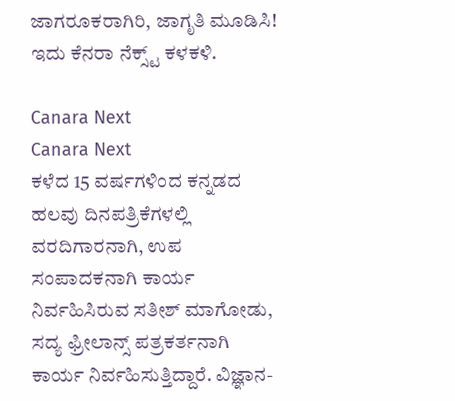ಜಾಗರೂಕರಾಗಿರಿ, ಜಾಗೃತಿ ಮೂಡಿಸಿ! ಇದು ಕೆನರಾ ನೆಕ್ಸ್ಟ್ ಕಳಕಳಿ.

Canara Next
Canara Next
ಕಳೆದ 15 ವರ್ಷಗಳಿಂದ ಕನ್ನಡದ ಹಲವು ದಿನಪತ್ರಿಕೆಗಳಲ್ಲಿ ವರದಿಗಾರನಾಗಿ, ಉಪ ಸಂಪಾದಕನಾಗಿ ಕಾರ್ಯ ನಿರ್ವಹಿಸಿರುವ ಸತೀಶ್‌ ಮಾಗೋಡು, ಸದ್ಯ ಫ್ರೀಲಾನ್ಸ್‌ ಪತ್ರಕರ್ತನಾಗಿ ಕಾರ್ಯ ನಿರ್ವಹಿಸುತ್ತಿದ್ದಾರೆ. ವಿಜ್ಞಾನ-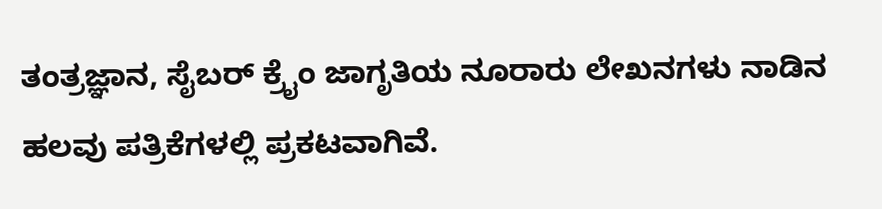ತಂತ್ರಜ್ಞಾನ, ಸೈಬರ್‌ ಕ್ರೈಂ ಜಾಗೃತಿಯ ನೂರಾರು ಲೇಖನಗಳು ನಾಡಿನ ಹಲವು ಪತ್ರಿಕೆಗಳಲ್ಲಿ ಪ್ರಕಟವಾಗಿವೆ.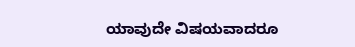ಯಾವುದೇ ವಿಷಯವಾದರೂ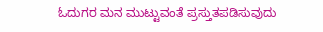ಓದುಗರ ಮನ ಮುಟ್ಟುವಂತೆ ಪ್ರಸ್ತುತಪಡಿಸುವುದು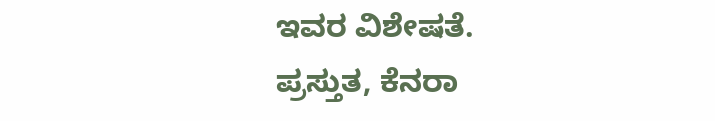ಇವರ ವಿಶೇಷತೆ. ಪ್ರಸ್ತುತ, ಕೆನರಾ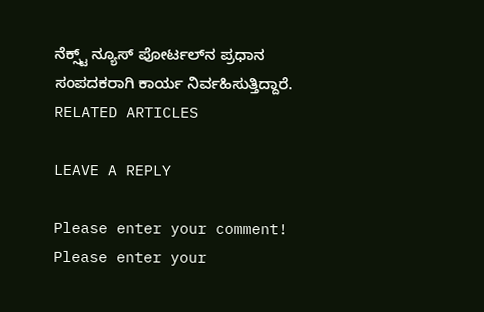ನೆಕ್ಸ್ಟ್‌ ನ್ಯೂಸ್‌ ಪೋರ್ಟಲ್‌ನ ಪ್ರಧಾನ ಸಂಪದಕರಾಗಿ ಕಾರ್ಯ ನಿರ್ವಹಿಸುತ್ತಿದ್ದಾರೆ.
RELATED ARTICLES

LEAVE A REPLY

Please enter your comment!
Please enter your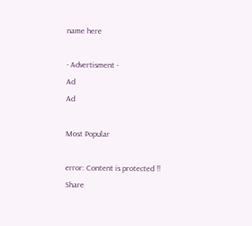name here

- Advertisment -
Ad
Ad

Most Popular

error: Content is protected !!
Share